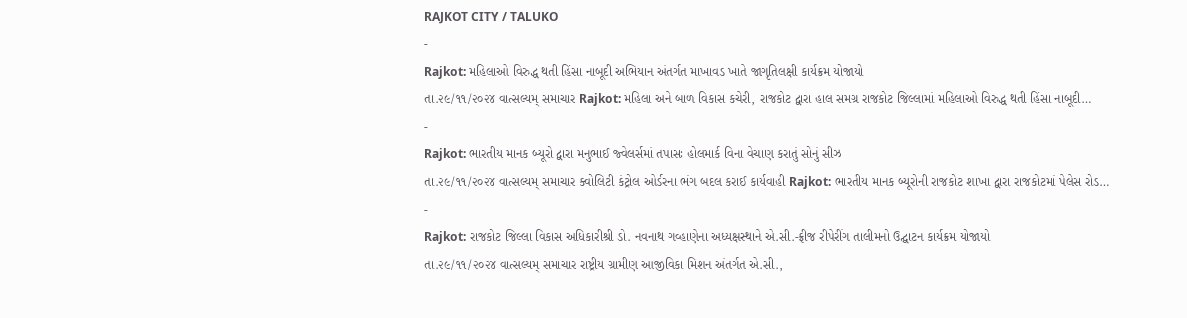RAJKOT CITY / TALUKO
-
Rajkot: મહિલાઓ વિરુદ્ધ થતી હિંસા નાબૂદી અભિયાન અંતર્ગત માખાવડ ખાતે જાગૃતિલક્ષી કાર્યક્રમ યોજાયો
તા.૨૯/૧૧/૨૦૨૪ વાત્સલ્યમ્ સમાચાર Rajkot: મહિલા અને બાળ વિકાસ કચેરી, રાજકોટ દ્વારા હાલ સમગ્ર રાજકોટ જિલ્લામાં મહિલાઓ વિરુદ્ધ થતી હિંસા નાબૂદી…
-
Rajkot: ભારતીય માનક બ્યૂરો દ્વારા મનુભાઈ જ્વેલર્સમાં તપાસઃ હોલમાર્ક વિના વેચાણ કરાતું સોનું સીઝ
તા.૨૯/૧૧/૨૦૨૪ વાત્સલ્યમ્ સમાચાર ક્વોલિટી કંટ્રોલ ઓર્ડરના ભંગ બદલ કરાઈ કાર્યવાહી Rajkot: ભારતીય માનક બ્યૂરોની રાજકોટ શાખા દ્વારા રાજકોટમાં પેલેસ રોડ…
-
Rajkot: રાજકોટ જિલ્લા વિકાસ અધિકારીશ્રી ડો. નવનાથ ગવ્હાણેના અધ્યક્ષસ્થાને એ.સી.-ફ્રીજ રીપેરીંગ તાલીમનો ઉદ્ઘાટન કાર્યક્રમ યોજાયો
તા.૨૯/૧૧/૨૦૨૪ વાત્સલ્યમ્ સમાચાર રાષ્ટ્રીય ગ્રામીણ આજીવિકા મિશન અંતર્ગત એ.સી.,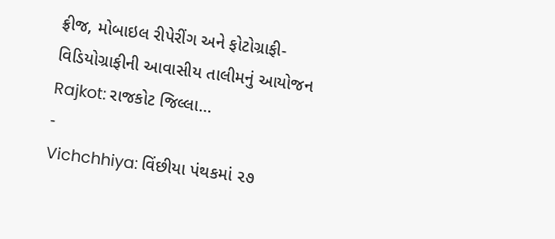ફ્રીજ, મોબાઇલ રીપેરીંગ અને ફોટોગ્રાફી-વિડિયોગ્રાફીની આવાસીય તાલીમનું આયોજન Rajkot: રાજકોટ જિલ્લા…
-
Vichchhiya: વિંછીયા પંથકમાં ૨૭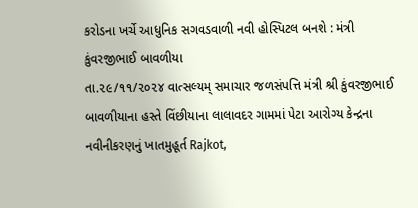કરોડના ખર્ચે આધુનિક સગવડવાળી નવી હોસ્પિટલ બનશે : મંત્રી કુંવરજીભાઈ બાવળીયા
તા.૨૯/૧૧/૨૦૨૪ વાત્સલ્યમ્ સમાચાર જળસંપત્તિ મંત્રી શ્રી કુંવરજીભાઈ બાવળીયાના હસ્તે વિંછીયાના લાલાવદર ગામમાં પેટા આરોગ્ય કેન્દ્રના નવીનીકરણનું ખાતમુહૂર્ત Rajkot,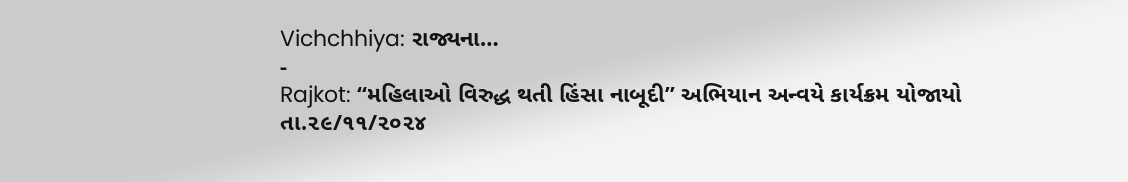Vichchhiya: રાજ્યના…
-
Rajkot: “મહિલાઓ વિરુદ્ધ થતી હિંસા નાબૂદી” અભિયાન અન્વયે કાર્યક્રમ યોજાયો
તા.૨૯/૧૧/૨૦૨૪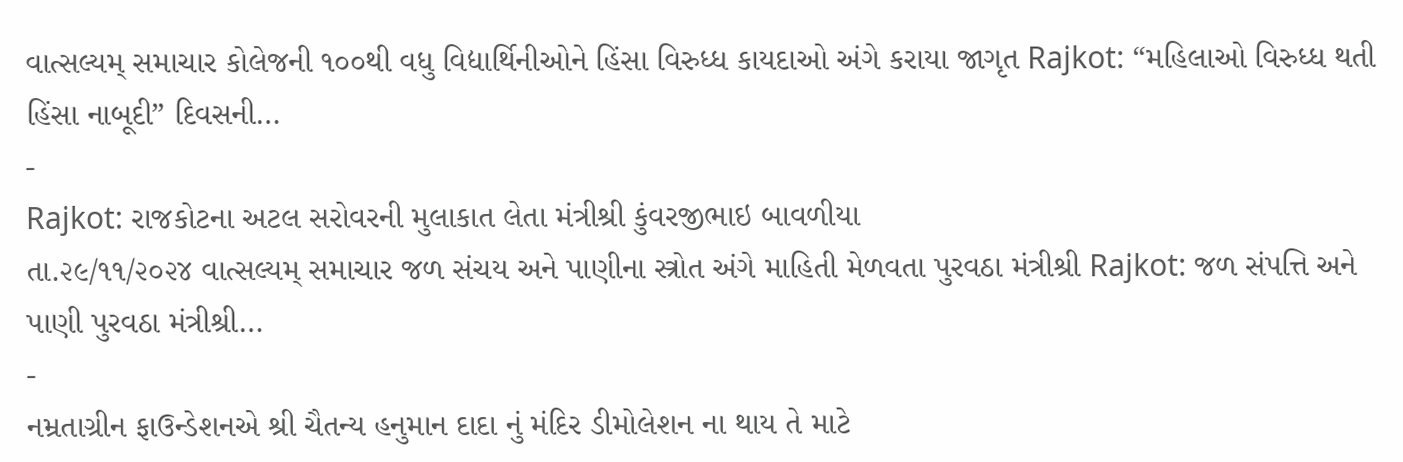વાત્સલ્યમ્ સમાચાર કોલેજની ૧૦૦થી વધુ વિદ્યાર્થિનીઓને હિંસા વિરુધ્ધ કાયદાઓ અંગે કરાયા જાગૃત Rajkot: “મહિલાઓ વિરુધ્ધ થતી હિંસા નાબૂદી” દિવસની…
-
Rajkot: રાજકોટના અટલ સરોવરની મુલાકાત લેતા મંત્રીશ્રી કુંવરજીભાઇ બાવળીયા
તા.૨૯/૧૧/૨૦૨૪ વાત્સલ્યમ્ સમાચાર જળ સંચય અને પાણીના સ્ત્રોત અંગે માહિતી મેળવતા પુરવઠા મંત્રીશ્રી Rajkot: જળ સંપત્તિ અને પાણી પુરવઠા મંત્રીશ્રી…
-
નમ્રતાગ્રીન ફાઉન્ડેશનએ શ્રી ચૈતન્ય હનુમાન દાદા નું મંદિર ડીમોલેશન ના થાય તે માટે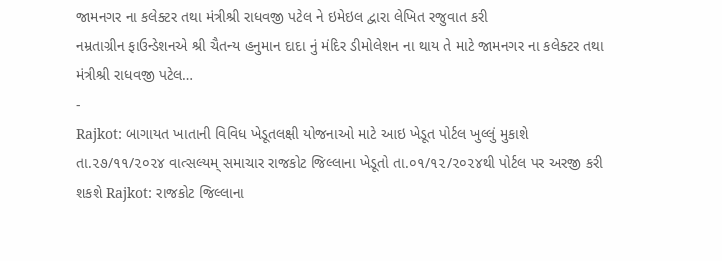જામનગર ના કલેક્ટર તથા મંત્રીશ્રી રાધવજી પટેલ ને ઇમેઇલ દ્વારા લેખિત રજુવાત કરી
નમ્રતાગ્રીન ફાઉન્ડેશનએ શ્રી ચૈતન્ય હનુમાન દાદા નું મંદિર ડીમોલેશન ના થાય તે માટે જામનગર ના કલેક્ટર તથા મંત્રીશ્રી રાધવજી પટેલ…
-
Rajkot: બાગાયત ખાતાની વિવિધ ખેડૂતલક્ષી યોજનાઓ માટે આઇ ખેડૂત પોર્ટલ ખુલ્લું મુકાશે
તા.૨૭/૧૧/૨૦૨૪ વાત્સલ્યમ્ સમાચાર રાજકોટ જિલ્લાના ખેડૂતો તા.૦૧/૧૨/૨૦૨૪થી પોર્ટલ પર અરજી કરી શકશે Rajkot: રાજકોટ જિલ્લાના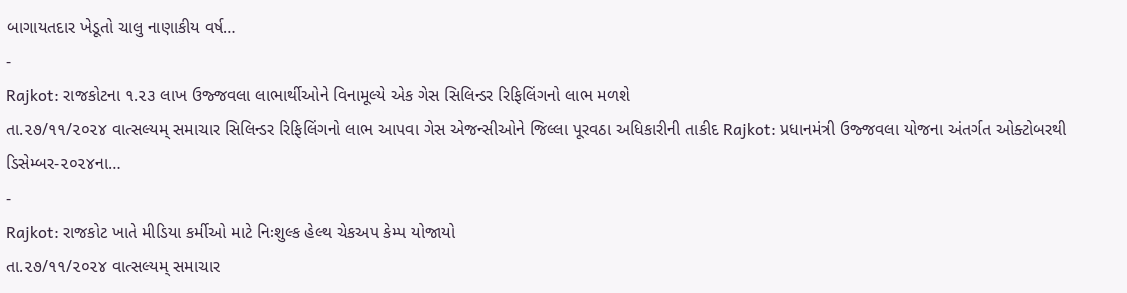બાગાયતદાર ખેડૂતો ચાલુ નાણાકીય વર્ષ…
-
Rajkot: રાજકોટના ૧.૨૩ લાખ ઉજ્જવલા લાભાર્થીઓને વિનામૂલ્યે એક ગેસ સિલિન્ડર રિફિલિંગનો લાભ મળશે
તા.૨૭/૧૧/૨૦૨૪ વાત્સલ્યમ્ સમાચાર સિલિન્ડર રિફિલિંગનો લાભ આપવા ગેસ એજન્સીઓને જિલ્લા પૂરવઠા અધિકારીની તાકીદ Rajkot: પ્રધાનમંત્રી ઉજ્જવલા યોજના અંતર્ગત ઓક્ટોબરથી ડિસેમ્બર-૨૦૨૪ના…
-
Rajkot: રાજકોટ ખાતે મીડિયા કર્મીઓ માટે નિઃશુલ્ક હેલ્થ ચેકઅપ કેમ્પ યોજાયો
તા.૨૭/૧૧/૨૦૨૪ વાત્સલ્યમ્ સમાચાર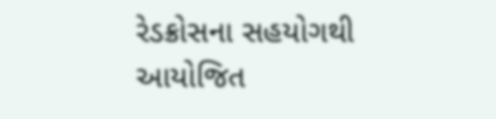રેડક્રોસના સહયોગથી આયોજિત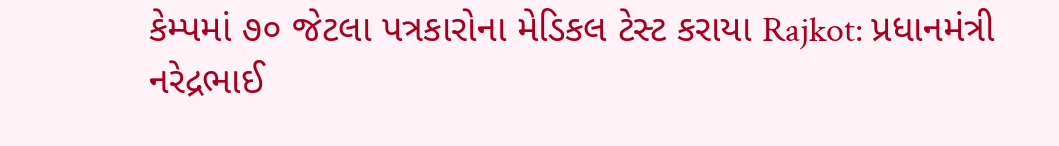કેમ્પમાં ૭૦ જેટલા પત્રકારોના મેડિકલ ટેસ્ટ કરાયા Rajkot: પ્રધાનમંત્રી નરેદ્રભાઈ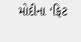મોદીના ‘ફિટ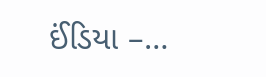ઈંડિયા –…